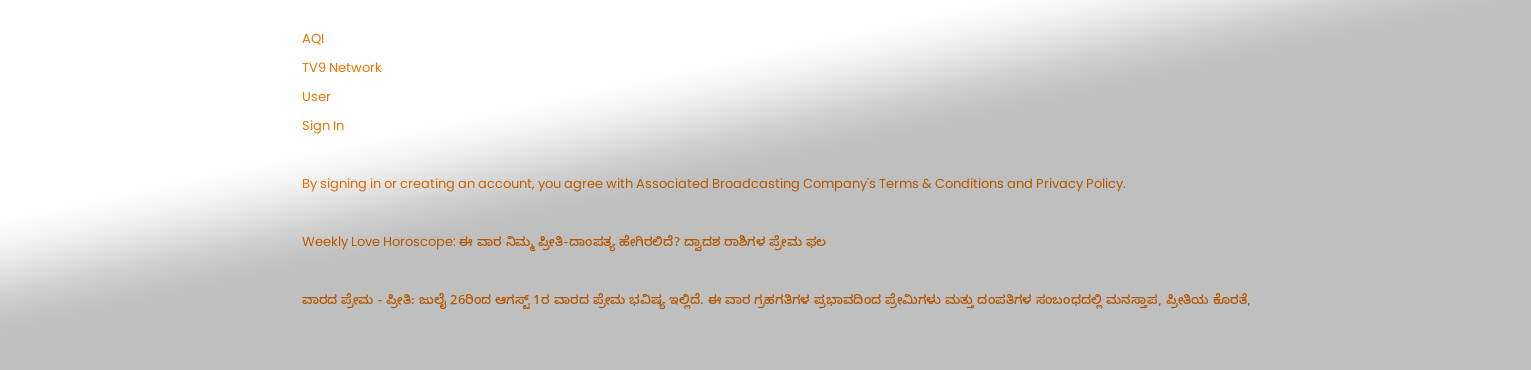AQI
TV9 Network
User
Sign In

By signing in or creating an account, you agree with Associated Broadcasting Company's Terms & Conditions and Privacy Policy.

Weekly Love Horoscope: ಈ ವಾರ ನಿಮ್ಮ ಪ್ರೀತಿ-ದಾಂಪತ್ಯ ಹೇಗಿರಲಿದೆ? ದ್ವಾದಶ ರಾಶಿಗಳ ಪ್ರೇಮ ಫಲ

ವಾರದ ಪ್ರೇಮ - ಪ್ರೀತಿ: ಜುಲೈ 26ರಿಂದ ಆಗಸ್ಟ್ 1ರ ವಾರದ ಪ್ರೇಮ ಭವಿಷ್ಯ ಇಲ್ಲಿದೆ. ಈ ವಾರ ಗ್ರಹಗತಿಗಳ ಪ್ರಭಾವದಿಂದ ಪ್ರೇಮಿಗಳು ಮತ್ತು ದಂಪತಿಗಳ ಸಂಬಂಧದಲ್ಲಿ ಮನಸ್ತಾಪ, ಪ್ರೀತಿಯ ಕೊರತೆ,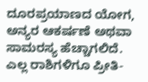ದೂರಪ್ರಯಾಣದ ಯೋಗ, ಅನ್ಯರ ಆಕರ್ಷಣೆ ಅಥವಾ ಸಾಮರಸ್ಯ ಹೆಚ್ಚಾಗಲಿದೆ. ಎಲ್ಲ ರಾಶಿಗಳಿಗೂ ಪ್ರೀತಿ-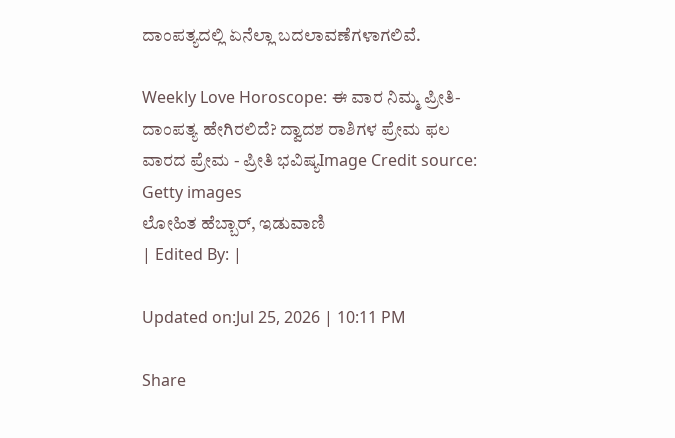ದಾಂಪತ್ಯದಲ್ಲಿ ಏನೆಲ್ಲಾ ಬದಲಾವಣೆಗಳಾಗಲಿವೆ.

Weekly Love Horoscope: ಈ ವಾರ ನಿಮ್ಮ ಪ್ರೀತಿ-ದಾಂಪತ್ಯ ಹೇಗಿರಲಿದೆ? ದ್ವಾದಶ ರಾಶಿಗಳ ಪ್ರೇಮ ಫಲ
ವಾರದ ಪ್ರೇಮ - ಪ್ರೀತಿ ಭವಿಷ್ಯImage Credit source: Getty images
ಲೋಹಿತ ಹೆಬ್ಬಾರ್, ಇಡುವಾಣಿ
| Edited By: |

Updated on:Jul 25, 2026 | 10:11 PM

Share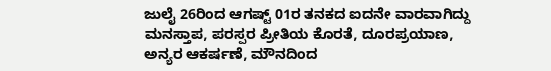ಜುಲೈ 26ರಿಂದ ಆಗಷ್ಟ್ 01ರ ತನಕದ ಐದನೇ ವಾರವಾಗಿದ್ದು ಮನಸ್ತಾಪ, ಪರಸ್ಪರ ಪ್ರೀತಿಯ ಕೊರತೆ, ದೂರಪ್ರಯಾಣ, ಅನ್ಯರ ಆಕರ್ಷಣೆ, ಮೌನದಿಂದ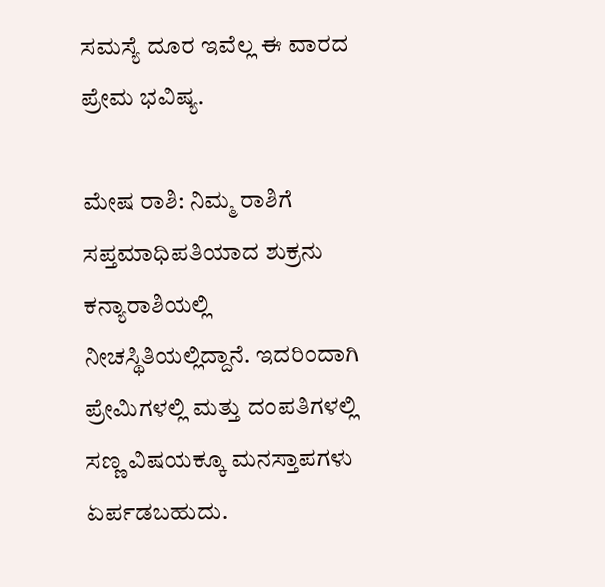ಸಮಸ್ಯೆ ದೂರ ಇವೆಲ್ಲ ಈ ವಾರದ ಪ್ರೇಮ ಭವಿಷ್ಯ.

ಮೇಷ ರಾಶಿ: ನಿಮ್ಮ ರಾಶಿಗೆ ಸಪ್ತಮಾಧಿಪತಿಯಾದ ಶುಕ್ರನು ಕನ್ಯಾರಾಶಿಯಲ್ಲಿ ನೀಚಸ್ಥಿತಿಯಲ್ಲಿದ್ದಾನೆ. ಇದರಿಂದಾಗಿ ಪ್ರೇಮಿಗಳಲ್ಲಿ ಮತ್ತು ದಂಪತಿಗಳಲ್ಲಿ ಸಣ್ಣ ವಿಷಯಕ್ಕೂ ಮನಸ್ತಾಪಗಳು ಏರ್ಪಡಬಹುದು.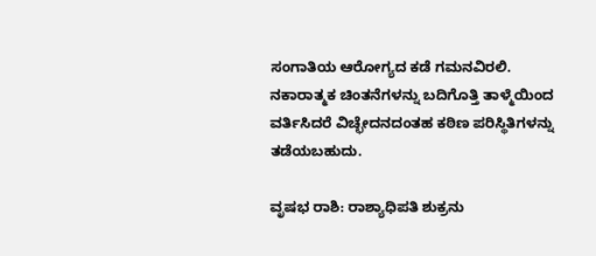ಸಂಗಾತಿಯ ಆರೋಗ್ಯದ ಕಡೆ ಗಮನವಿರಲಿ. ನಕಾರಾತ್ಮಕ ಚಿಂತನೆಗಳನ್ನು ಬದಿಗೊತ್ತಿ ತಾಳ್ಮೆಯಿಂದ ವರ್ತಿಸಿದರೆ ವಿಚ್ಛೇದನದಂತಹ ಕಠಿಣ ಪರಿಸ್ಥಿತಿಗಳನ್ನು ತಡೆಯಬಹುದು.

ವೃಷಭ ರಾಶಿ: ರಾಶ್ಯಾಧಿಪತಿ ಶುಕ್ರನು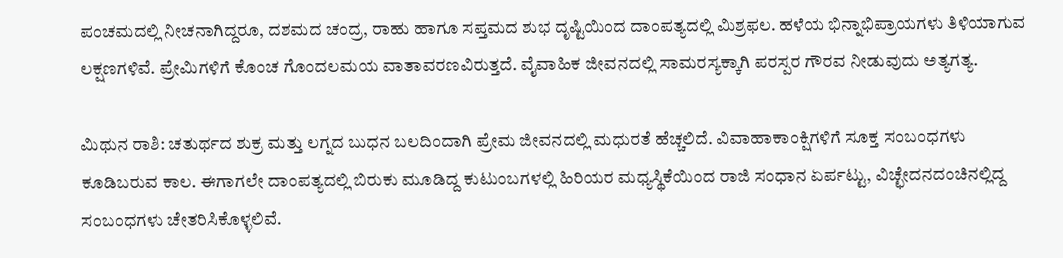ಪಂಚಮದಲ್ಲಿ ನೀಚನಾಗಿದ್ದರೂ, ದಶಮದ ಚಂದ್ರ, ರಾಹು ಹಾಗೂ ಸಪ್ತಮದ ಶುಭ ದೃಷ್ಟಿಯಿಂದ ದಾಂಪತ್ಯದಲ್ಲಿ ಮಿಶ್ರಫಲ. ಹಳೆಯ ಭಿನ್ನಾಭಿಪ್ರಾಯಗಳು ತಿಳಿಯಾಗುವ ಲಕ್ಷಣಗಳಿವೆ. ಪ್ರೇಮಿಗಳಿಗೆ ಕೊಂಚ ಗೊಂದಲಮಯ ವಾತಾವರಣವಿರುತ್ತದೆ. ವೈವಾಹಿಕ ಜೀವನದಲ್ಲಿ ಸಾಮರಸ್ಯಕ್ಕಾಗಿ ಪರಸ್ಪರ ಗೌರವ ನೀಡುವುದು ಅತ್ಯಗತ್ಯ.

ಮಿಥುನ ರಾಶಿ: ಚತುರ್ಥದ ಶುಕ್ರ ಮತ್ತು ಲಗ್ನದ ಬುಧನ ಬಲದಿಂದಾಗಿ ಪ್ರೇಮ ಜೀವನದಲ್ಲಿ ಮಧುರತೆ ಹೆಚ್ಚಲಿದೆ. ವಿವಾಹಾಕಾಂಕ್ಷಿಗಳಿಗೆ ಸೂಕ್ತ ಸಂಬಂಧಗಳು ಕೂಡಿಬರುವ ಕಾಲ. ಈಗಾಗಲೇ ದಾಂಪತ್ಯದಲ್ಲಿ ಬಿರುಕು ಮೂಡಿದ್ದ ಕುಟುಂಬಗಳಲ್ಲಿ ಹಿರಿಯರ ಮಧ್ಯಸ್ಥಿಕೆಯಿಂದ ರಾಜಿ ಸಂಧಾನ ಏರ್ಪಟ್ಟು, ವಿಚ್ಛೇದನದಂಚಿನಲ್ಲಿದ್ದ ಸಂಬಂಧಗಳು ಚೇತರಿಸಿಕೊಳ್ಳಲಿವೆ.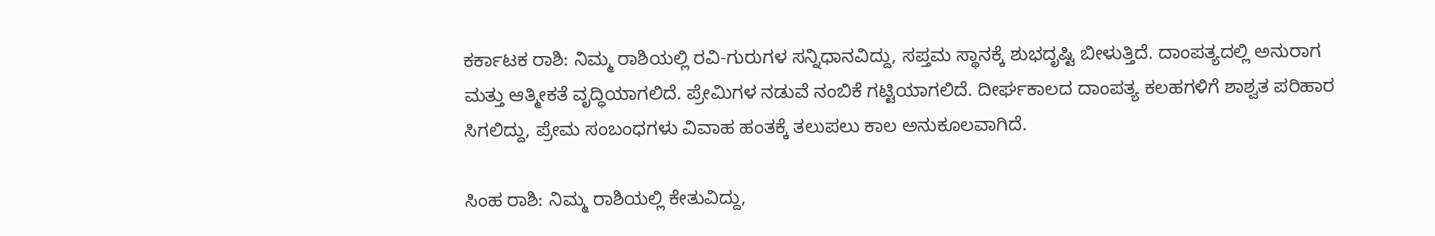ಕರ್ಕಾಟಕ ರಾಶಿ: ನಿಮ್ಮ ರಾಶಿಯಲ್ಲಿ ರವಿ-ಗುರುಗಳ ಸನ್ನಿಧಾನವಿದ್ದು, ಸಪ್ತಮ ಸ್ಥಾನಕ್ಕೆ ಶುಭದೃಷ್ಟಿ ಬೀಳುತ್ತಿದೆ. ದಾಂಪತ್ಯದಲ್ಲಿ ಅನುರಾಗ ಮತ್ತು ಆತ್ಮೀಕತೆ ವೃದ್ಧಿಯಾಗಲಿದೆ. ಪ್ರೇಮಿಗಳ ನಡುವೆ ನಂಬಿಕೆ ಗಟ್ಟಿಯಾಗಲಿದೆ. ದೀರ್ಘಕಾಲದ ದಾಂಪತ್ಯ ಕಲಹಗಳಿಗೆ ಶಾಶ್ವತ ಪರಿಹಾರ ಸಿಗಲಿದ್ದು, ಪ್ರೇಮ ಸಂಬಂಧಗಳು ವಿವಾಹ ಹಂತಕ್ಕೆ ತಲುಪಲು ಕಾಲ ಅನುಕೂಲವಾಗಿದೆ.

ಸಿಂಹ ರಾಶಿ: ನಿಮ್ಮ ರಾಶಿಯಲ್ಲಿ ಕೇತುವಿದ್ದು,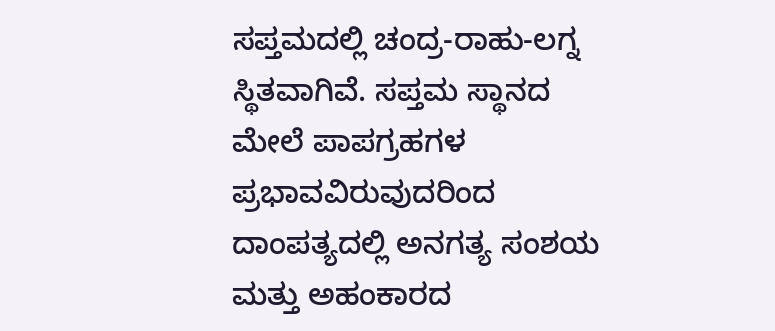ಸಪ್ತಮದಲ್ಲಿ ಚಂದ್ರ-ರಾಹು-ಲಗ್ನ ಸ್ಥಿತವಾಗಿವೆ. ಸಪ್ತಮ ಸ್ಥಾನದ ಮೇಲೆ ಪಾಪಗ್ರಹಗಳ ಪ್ರಭಾವವಿರುವುದರಿಂದ ದಾಂಪತ್ಯದಲ್ಲಿ ಅನಗತ್ಯ ಸಂಶಯ ಮತ್ತು ಅಹಂಕಾರದ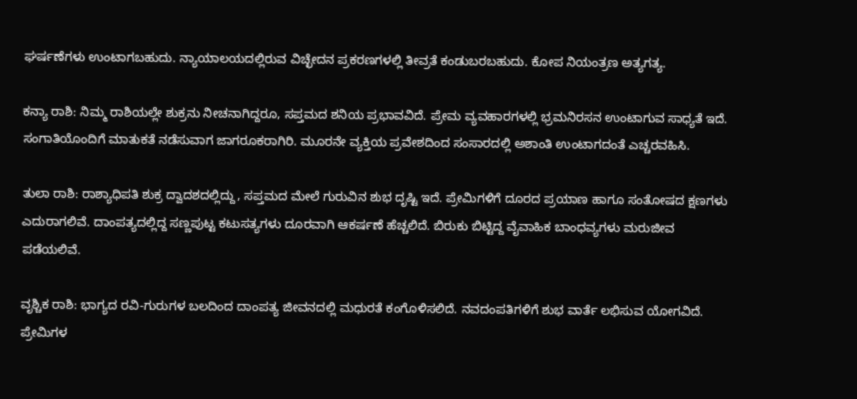ಘರ್ಷಣೆಗಳು ಉಂಟಾಗಬಹುದು. ನ್ಯಾಯಾಲಯದಲ್ಲಿರುವ ವಿಚ್ಛೇದನ ಪ್ರಕರಣಗಳಲ್ಲಿ ತೀವ್ರತೆ ಕಂಡುಬರಬಹುದು. ಕೋಪ ನಿಯಂತ್ರಣ ಅತ್ಯಗತ್ಯ.

ಕನ್ಯಾ ರಾಶಿ: ನಿಮ್ಮ ರಾಶಿಯಲ್ಲೇ ಶುಕ್ರನು ನೀಚನಾಗಿದ್ದರೂ, ಸಪ್ತಮದ ಶನಿಯ ಪ್ರಭಾವವಿದೆ. ಪ್ರೇಮ ವ್ಯವಹಾರಗಳಲ್ಲಿ ಭ್ರಮನಿರಸನ ಉಂಟಾಗುವ ಸಾಧ್ಯತೆ ಇದೆ. ಸಂಗಾತಿಯೊಂದಿಗೆ ಮಾತುಕತೆ ನಡೆಸುವಾಗ ಜಾಗರೂಕರಾಗಿರಿ. ಮೂರನೇ ವ್ಯಕ್ತಿಯ ಪ್ರವೇಶದಿಂದ ಸಂಸಾರದಲ್ಲಿ ಅಶಾಂತಿ ಉಂಟಾಗದಂತೆ ಎಚ್ಚರವಹಿಸಿ.

ತುಲಾ ರಾಶಿ: ರಾಶ್ಯಾಧಿಪತಿ ಶುಕ್ರ ದ್ವಾದಶದಲ್ಲಿದ್ದು, ಸಪ್ತಮದ ಮೇಲೆ ಗುರುವಿನ ಶುಭ ದೃಷ್ಟಿ ಇದೆ. ಪ್ರೇಮಿಗಳಿಗೆ ದೂರದ ಪ್ರಯಾಣ ಹಾಗೂ ಸಂತೋಷದ ಕ್ಷಣಗಳು ಎದುರಾಗಲಿವೆ. ದಾಂಪತ್ಯದಲ್ಲಿದ್ದ ಸಣ್ಣಪುಟ್ಟ ಕಟುಸತ್ಯಗಳು ದೂರವಾಗಿ ಆಕರ್ಷಣೆ ಹೆಚ್ಚಲಿದೆ. ಬಿರುಕು ಬಿಟ್ಟಿದ್ದ ವೈವಾಹಿಕ ಬಾಂಧವ್ಯಗಳು ಮರುಜೀವ ಪಡೆಯಲಿವೆ.

ವೃಶ್ಚಿಕ ರಾಶಿ: ಭಾಗ್ಯದ ರವಿ-ಗುರುಗಳ ಬಲದಿಂದ ದಾಂಪತ್ಯ ಜೀವನದಲ್ಲಿ ಮಧುರತೆ ಕಂಗೊಳಿಸಲಿದೆ. ನವದಂಪತಿಗಳಿಗೆ ಶುಭ ವಾರ್ತೆ ಲಭಿಸುವ ಯೋಗವಿದೆ. ಪ್ರೇಮಿಗಳ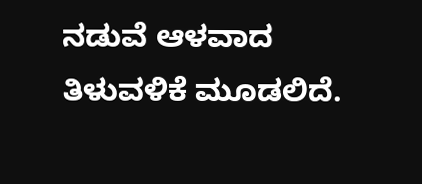ನಡುವೆ ಆಳವಾದ ತಿಳುವಳಿಕೆ ಮೂಡಲಿದೆ.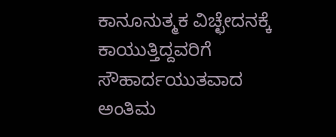ಕಾನೂನುತ್ಮಕ ವಿಚ್ಛೇದನಕ್ಕೆ ಕಾಯುತ್ತಿದ್ದವರಿಗೆ ಸೌಹಾರ್ದಯುತವಾದ ಅಂತಿಮ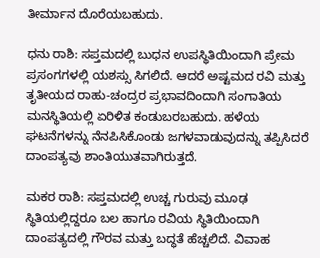ತೀರ್ಮಾನ ದೊರೆಯಬಹುದು.

ಧನು ರಾಶಿ: ಸಪ್ತಮದಲ್ಲಿ ಬುಧನ ಉಪಸ್ಥಿತಿಯಿಂದಾಗಿ ಪ್ರೇಮ ಪ್ರಸಂಗಗಳಲ್ಲಿ ಯಶಸ್ಸು ಸಿಗಲಿದೆ. ಆದರೆ ಅಷ್ಟಮದ ರವಿ ಮತ್ತು ತೃತೀಯದ ರಾಹು-ಚಂದ್ರರ ಪ್ರಭಾವದಿಂದಾಗಿ ಸಂಗಾತಿಯ ಮನಸ್ಥಿತಿಯಲ್ಲಿ ಏರಿಳಿತ ಕಂಡುಬರಬಹುದು. ಹಳೆಯ ಘಟನೆಗಳನ್ನು ನೆನಪಿಸಿಕೊಂಡು ಜಗಳವಾಡುವುದನ್ನು ತಪ್ಪಿಸಿದರೆ ದಾಂಪತ್ಯವು ಶಾಂತಿಯುತವಾಗಿರುತ್ತದೆ.

ಮಕರ ರಾಶಿ: ಸಪ್ತಮದಲ್ಲಿ ಉಚ್ಚ ಗುರುವು ಮೂಢ ಸ್ಥಿತಿಯಲ್ಲಿದ್ದರೂ ಬಲ ಹಾಗೂ ರವಿಯ ಸ್ಥಿತಿಯಿಂದಾಗಿ ದಾಂಪತ್ಯದಲ್ಲಿ ಗೌರವ ಮತ್ತು ಬದ್ಧತೆ ಹೆಚ್ಚಲಿದೆ. ವಿವಾಹ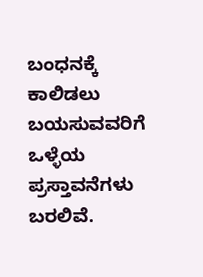ಬಂಧನಕ್ಕೆ ಕಾಲಿಡಲು ಬಯಸುವವರಿಗೆ ಒಳ್ಳೆಯ ಪ್ರಸ್ತಾವನೆಗಳು ಬರಲಿವೆ.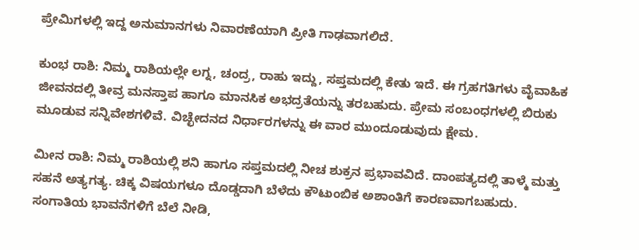ಪ್ರೇಮಿಗಳಲ್ಲಿ ಇದ್ದ ಅನುಮಾನಗಳು ನಿವಾರಣೆಯಾಗಿ ಪ್ರೀತಿ ಗಾಢವಾಗಲಿದೆ.

ಕುಂಭ ರಾಶಿ: ನಿಮ್ಮ ರಾಶಿಯಲ್ಲೇ ಲಗ್ನ, ಚಂದ್ರ, ರಾಹು ಇದ್ದು, ಸಪ್ತಮದಲ್ಲಿ ಕೇತು ಇದೆ. ಈ ಗ್ರಹಗತಿಗಳು ವೈವಾಹಿಕ ಜೀವನದಲ್ಲಿ ತೀವ್ರ ಮನಸ್ತಾಪ ಹಾಗೂ ಮಾನಸಿಕ ಅಭದ್ರತೆಯನ್ನು ತರಬಹುದು. ಪ್ರೇಮ ಸಂಬಂಧಗಳಲ್ಲಿ ಬಿರುಕು ಮೂಡುವ ಸನ್ನಿವೇಶಗಳಿವೆ. ವಿಚ್ಛೇದನದ ನಿರ್ಧಾರಗಳನ್ನು ಈ ವಾರ ಮುಂದೂಡುವುದು ಕ್ಷೇಮ.

ಮೀನ ರಾಶಿ: ನಿಮ್ಮ ರಾಶಿಯಲ್ಲಿ ಶನಿ ಹಾಗೂ ಸಪ್ತಮದಲ್ಲಿ ನೀಚ ಶುಕ್ರನ ಪ್ರಭಾವವಿದೆ. ದಾಂಪತ್ಯದಲ್ಲಿ ತಾಳ್ಮೆ ಮತ್ತು ಸಹನೆ ಅತ್ಯಗತ್ಯ. ಚಿಕ್ಕ ವಿಷಯಗಳೂ ದೊಡ್ಡದಾಗಿ ಬೆಳೆದು ಕೌಟುಂಬಿಕ ಅಶಾಂತಿಗೆ ಕಾರಣವಾಗಬಹುದು. ಸಂಗಾತಿಯ ಭಾವನೆಗಳಿಗೆ ಬೆಲೆ ನೀಡಿ,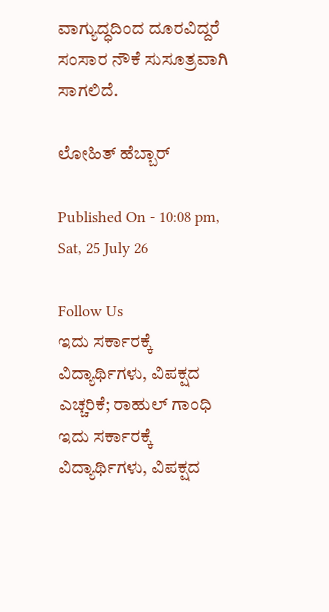ವಾಗ್ಯುದ್ಧದಿಂದ ದೂರವಿದ್ದರೆ ಸಂಸಾರ ನೌಕೆ ಸುಸೂತ್ರವಾಗಿ ಸಾಗಲಿದೆ.

ಲೋಹಿತ್ ಹೆಬ್ಬಾರ್

Published On - 10:08 pm, Sat, 25 July 26

Follow Us
ಇದು ಸರ್ಕಾರಕ್ಕೆ ವಿದ್ಯಾರ್ಥಿಗಳು, ವಿಪಕ್ಷದ ಎಚ್ಚರಿಕೆ; ರಾಹುಲ್ ಗಾಂಧಿ
ಇದು ಸರ್ಕಾರಕ್ಕೆ ವಿದ್ಯಾರ್ಥಿಗಳು, ವಿಪಕ್ಷದ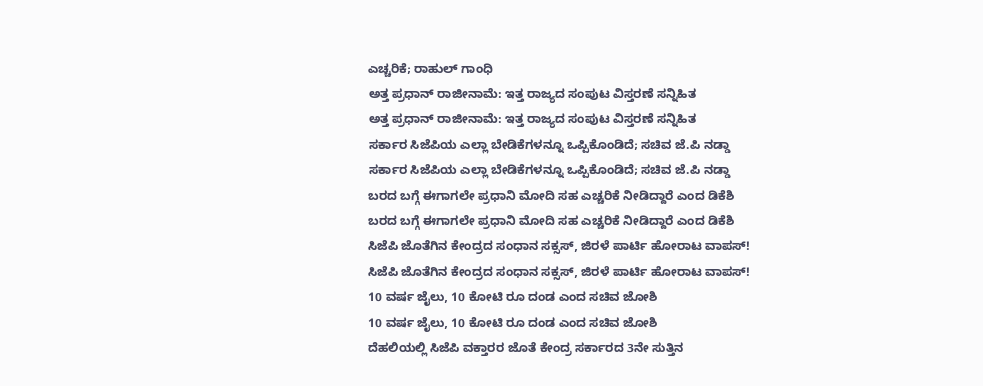ಎಚ್ಚರಿಕೆ; ರಾಹುಲ್ ಗಾಂಧಿ
ಅತ್ತ ಪ್ರಧಾನ್ ರಾಜೀನಾಮೆ: ಇತ್ತ ರಾಜ್ಯದ ಸಂಪುಟ ವಿಸ್ತರಣೆ ಸನ್ನಿಹಿತ
ಅತ್ತ ಪ್ರಧಾನ್ ರಾಜೀನಾಮೆ: ಇತ್ತ ರಾಜ್ಯದ ಸಂಪುಟ ವಿಸ್ತರಣೆ ಸನ್ನಿಹಿತ
ಸರ್ಕಾರ ಸಿಜೆಪಿಯ ಎಲ್ಲಾ ಬೇಡಿಕೆಗಳನ್ನೂ ಒಪ್ಪಿಕೊಂಡಿದೆ; ಸಚಿವ ಜೆ.ಪಿ ನಡ್ಡಾ
ಸರ್ಕಾರ ಸಿಜೆಪಿಯ ಎಲ್ಲಾ ಬೇಡಿಕೆಗಳನ್ನೂ ಒಪ್ಪಿಕೊಂಡಿದೆ; ಸಚಿವ ಜೆ.ಪಿ ನಡ್ಡಾ
ಬರದ ಬಗ್ಗೆ ಈಗಾಗಲೇ ಪ್ರಧಾನಿ ಮೋದಿ ಸಹ ಎಚ್ಚರಿಕೆ ನೀಡಿದ್ದಾರೆ ಎಂದ ಡಿಕೆಶಿ
ಬರದ ಬಗ್ಗೆ ಈಗಾಗಲೇ ಪ್ರಧಾನಿ ಮೋದಿ ಸಹ ಎಚ್ಚರಿಕೆ ನೀಡಿದ್ದಾರೆ ಎಂದ ಡಿಕೆಶಿ
ಸಿಜೆಪಿ ಜೊತೆಗಿನ ಕೇಂದ್ರದ ಸಂಧಾನ ಸಕ್ಸಸ್, ಜಿರಳೆ ಪಾರ್ಟಿ ಹೋರಾಟ ವಾಪಸ್!
ಸಿಜೆಪಿ ಜೊತೆಗಿನ ಕೇಂದ್ರದ ಸಂಧಾನ ಸಕ್ಸಸ್, ಜಿರಳೆ ಪಾರ್ಟಿ ಹೋರಾಟ ವಾಪಸ್!
10 ವರ್ಷ ಜೈಲು, 10 ಕೋಟಿ ರೂ ದಂಡ ಎಂದ ಸಚಿವ ಜೋಶಿ
10 ವರ್ಷ ಜೈಲು, 10 ಕೋಟಿ ರೂ ದಂಡ ಎಂದ ಸಚಿವ ಜೋಶಿ
ದೆಹಲಿಯಲ್ಲಿ ಸಿಜೆಪಿ ವಕ್ತಾರರ ಜೊತೆ ಕೇಂದ್ರ ಸರ್ಕಾರದ 3ನೇ ಸುತ್ತಿನ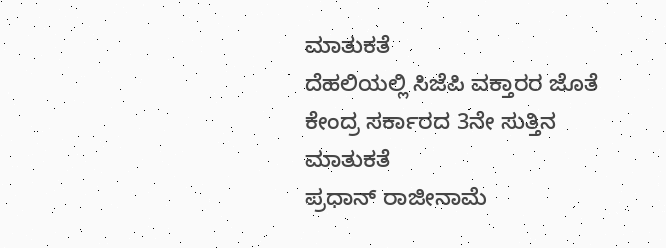ಮಾತುಕತೆ
ದೆಹಲಿಯಲ್ಲಿ ಸಿಜೆಪಿ ವಕ್ತಾರರ ಜೊತೆ ಕೇಂದ್ರ ಸರ್ಕಾರದ 3ನೇ ಸುತ್ತಿನ ಮಾತುಕತೆ
ಪ್ರಧಾನ್ ರಾಜೀನಾಮೆ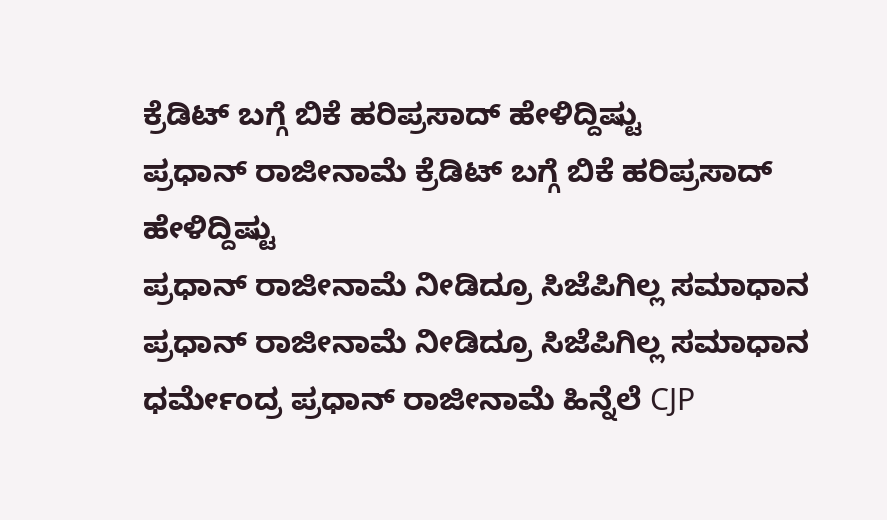ಕ್ರೆಡಿಟ್ ಬಗ್ಗೆ ಬಿಕೆ ಹರಿಪ್ರಸಾದ್ ಹೇಳಿದ್ದಿಷ್ಟು
ಪ್ರಧಾನ್ ರಾಜೀನಾಮೆ ಕ್ರೆಡಿಟ್ ಬಗ್ಗೆ ಬಿಕೆ ಹರಿಪ್ರಸಾದ್ ಹೇಳಿದ್ದಿಷ್ಟು
ಪ್ರಧಾನ್ ರಾಜೀನಾಮೆ ನೀಡಿದ್ರೂ ಸಿಜೆಪಿಗಿಲ್ಲ ಸಮಾಧಾನ
ಪ್ರಧಾನ್ ರಾಜೀನಾಮೆ ನೀಡಿದ್ರೂ ಸಿಜೆಪಿಗಿಲ್ಲ ಸಮಾಧಾನ
ಧರ್ಮೇಂದ್ರ ಪ್ರಧಾನ್ ರಾಜೀನಾಮೆ ಹಿನ್ನೆಲೆ CJP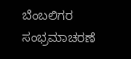ಬೆಂಬಲಿಗರ ಸಂಭ್ರಮಾಚರಣೆ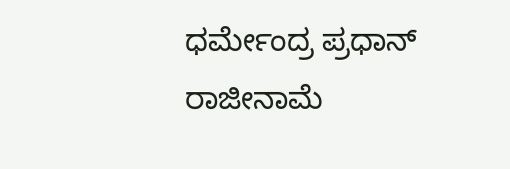ಧರ್ಮೇಂದ್ರ ಪ್ರಧಾನ್ ರಾಜೀನಾಮೆ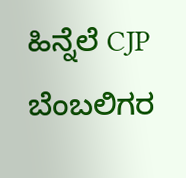ಹಿನ್ನೆಲೆ CJP ಬೆಂಬಲಿಗರ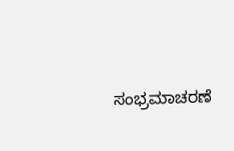ಸಂಭ್ರಮಾಚರಣೆ